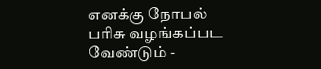எனக்கு நோபல் பரிசு வழங்கப்பட வேண்டும் -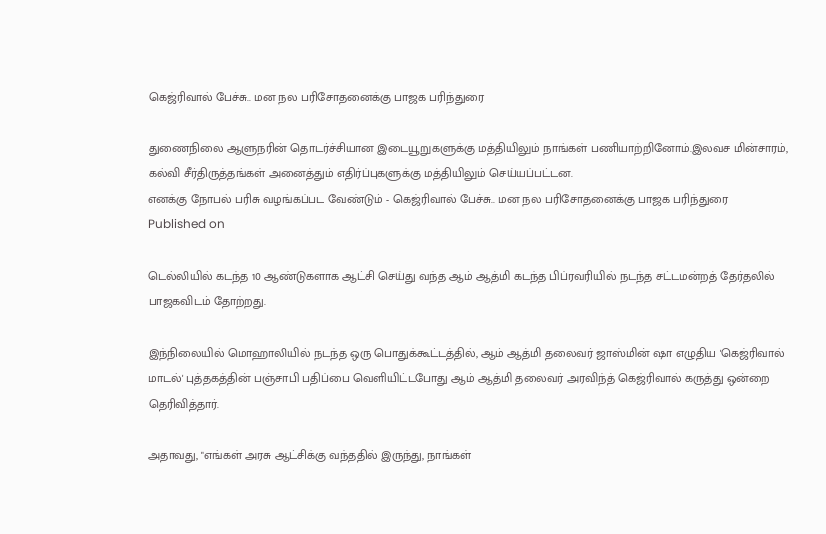கெஜ்ரிவால் பேச்சு.. மன நல பரிசோதனைக்கு பாஜக பரிந்துரை

துணைநிலை ஆளுநரின் தொடர்ச்சியான இடையூறுகளுக்கு மத்தியிலும் நாங்கள் பணியாற்றினோம்.இலவச மின்சாரம், கல்வி சீர்திருத்தங்கள் அனைத்தும் எதிர்ப்புகளுக்கு மத்தியிலும் செய்யப்பட்டன.
எனக்கு நோபல் பரிசு வழங்கப்பட வேண்டும் - கெஜ்ரிவால் பேச்சு.. மன நல பரிசோதனைக்கு பாஜக பரிந்துரை
Published on

டெல்லியில் கடந்த 10 ஆண்டுகளாக ஆட்சி செய்து வந்த ஆம் ஆத்மி கடந்த பிப்ரவரியில் நடந்த சட்டமன்றத் தேர்தலில் பாஜகவிடம் தோற்றது.

இந்நிலையில் மொஹாலியில் நடந்த ஒரு பொதுக்கூட்டத்தில், ஆம் ஆத்மி தலைவர் ஜாஸ்மின் ஷா எழுதிய 'கெஜ்ரிவால் மாடல்' புத்தகத்தின் பஞ்சாபி பதிப்பை வெளியிட்டபோது ஆம் ஆத்மி தலைவர் அரவிந்த் கெஜ்ரிவால் கருத்து ஒன்றை தெரிவித்தார்.

அதாவது, "எங்கள் அரசு ஆட்சிக்கு வந்ததில் இருந்து, நாங்கள்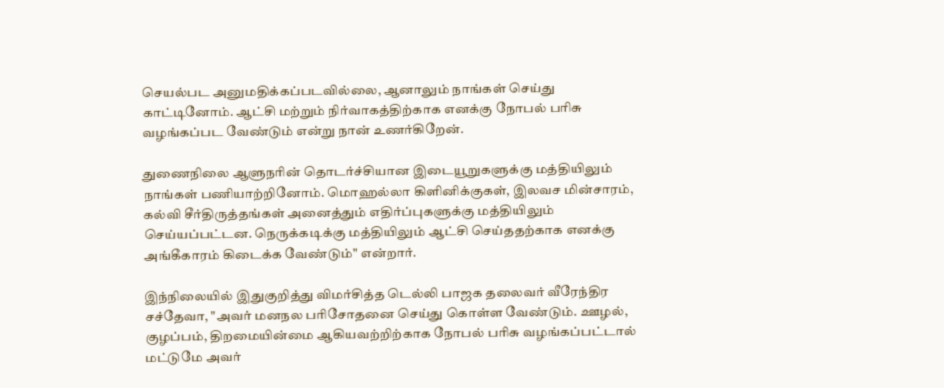செயல்பட அனுமதிக்கப்படவில்லை, ஆனாலும் நாங்கள் செய்து காட்டினோம். ஆட்சி மற்றும் நிர்வாகத்திற்காக எனக்கு நோபல் பரிசு வழங்கப்பட வேண்டும் என்று நான் உணர்கிறேன்.

துணைநிலை ஆளுநரின் தொடர்ச்சியான இடையூறுகளுக்கு மத்தியிலும் நாங்கள் பணியாற்றினோம். மொஹல்லா கிளினிக்குகள், இலவச மின்சாரம், கல்வி சீர்திருத்தங்கள் அனைத்தும் எதிர்ப்புகளுக்கு மத்தியிலும் செய்யப்பட்டன. நெருக்கடிக்கு மத்தியிலும் ஆட்சி செய்ததற்காக எனக்கு அங்கீகாரம் கிடைக்க வேண்டும்" என்றார்.

இந்நிலையில் இதுகுறித்து விமர்சித்த டெல்லி பாஜக தலைவர் வீரேந்திர சச்தேவா, "அவர் மனநல பரிசோதனை செய்து கொள்ள வேண்டும். ஊழல், குழப்பம், திறமையின்மை ஆகியவற்றிற்காக நோபல் பரிசு வழங்கப்பட்டால் மட்டுமே அவர்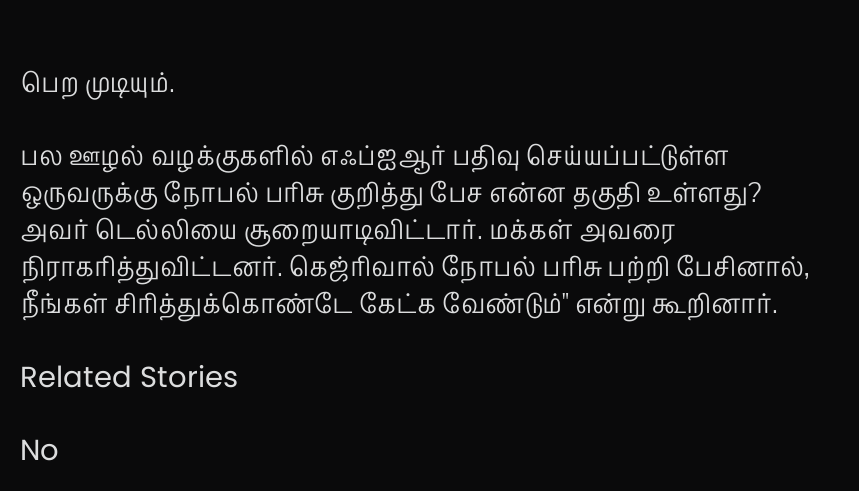பெற முடியும்.

பல ஊழல் வழக்குகளில் எஃப்ஐஆர் பதிவு செய்யப்பட்டுள்ள ஒருவருக்கு நோபல் பரிசு குறித்து பேச என்ன தகுதி உள்ளது? அவர் டெல்லியை சூறையாடிவிட்டார். மக்கள் அவரை நிராகரித்துவிட்டனர். கெஜ்ரிவால் நோபல் பரிசு பற்றி பேசினால், நீங்கள் சிரித்துக்கொண்டே கேட்க வேண்டும்" என்று கூறினார்.

Related Stories

No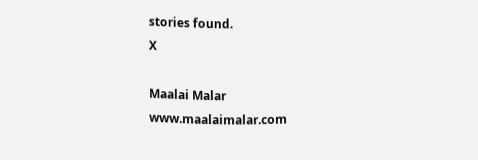stories found.
X

Maalai Malar
www.maalaimalar.com